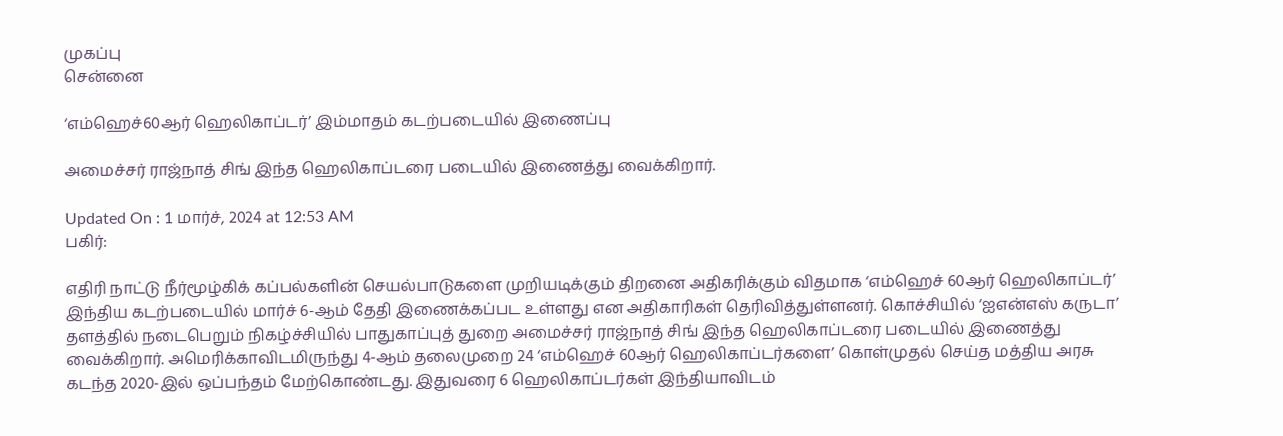முகப்பு
சென்னை

‘எம்ஹெச்60ஆர் ஹெலிகாப்டர்’ இம்மாதம் கடற்படையில் இணைப்பு

அமைச்சர் ராஜ்நாத் சிங் இந்த ஹெலிகாப்டரை படையில் இணைத்து வைக்கிறார்.

Updated On : 1 மார்ச், 2024 at 12:53 AM
பகிர்:

எதிரி நாட்டு நீர்மூழ்கிக் கப்பல்களின் செயல்பாடுகளை முறியடிக்கும் திறனை அதிகரிக்கும் விதமாக ‘எம்ஹெச் 60ஆர் ஹெலிகாப்டர்’ இந்திய கடற்படையில் மார்ச் 6-ஆம் தேதி இணைக்கப்பட உள்ளது என அதிகாரிகள் தெரிவித்துள்ளனர். கொச்சியில் ‘ஐஎன்எஸ் கருடா’ தளத்தில் நடைபெறும் நிகழ்ச்சியில் பாதுகாப்புத் துறை அமைச்சர் ராஜ்நாத் சிங் இந்த ஹெலிகாப்டரை படையில் இணைத்து வைக்கிறார். அமெரிக்காவிடமிருந்து 4-ஆம் தலைமுறை 24 ‘எம்ஹெச் 60ஆர் ஹெலிகாப்டர்களை’ கொள்முதல் செய்த மத்திய அரசு கடந்த 2020-இல் ஒப்பந்தம் மேற்கொண்டது. இதுவரை 6 ஹெலிகாப்டர்கள் இந்தியாவிடம்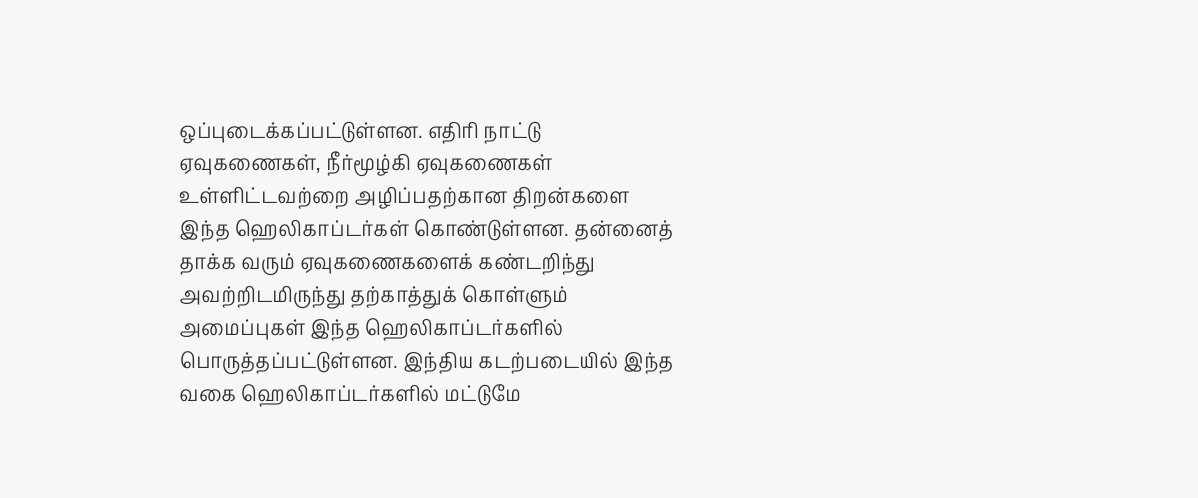ஒப்புடைக்கப்பட்டுள்ளன. எதிரி நாட்டு ஏவுகணைகள், நீர்மூழ்கி ஏவுகணைகள் உள்ளிட்டவற்றை அழிப்பதற்கான திறன்களை இந்த ஹெலிகாப்டர்கள் கொண்டுள்ளன. தன்னைத் தாக்க வரும் ஏவுகணைகளைக் கண்டறிந்து அவற்றிடமிருந்து தற்காத்துக் கொள்ளும் அமைப்புகள் இந்த ஹெலிகாப்டர்களில் பொருத்தப்பட்டுள்ளன. இந்திய கடற்படையில் இந்த வகை ஹெலிகாப்டர்களில் மட்டுமே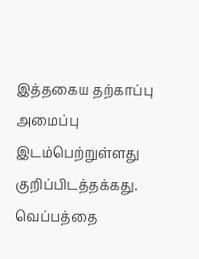இத்தகைய தற்காப்பு அமைப்பு இடம்பெற்றுள்ளது குறிப்பிடத்தக்கது. வெப்பத்தை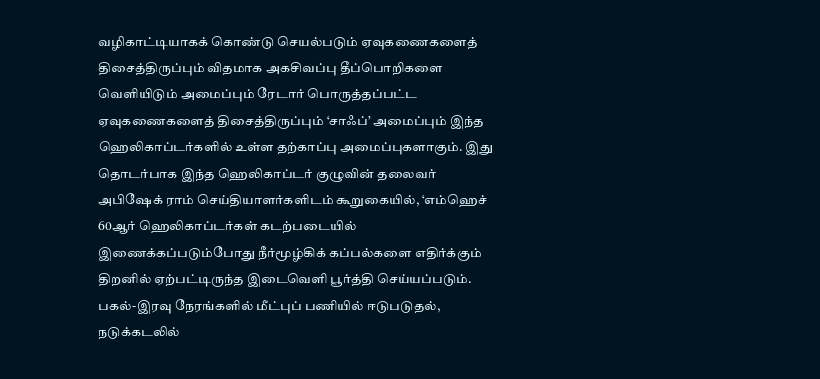வழிகாட்டியாகக் கொண்டு செயல்படும் ஏவுகணைகளைத் திசைத்திருப்பும் விதமாக அகசிவப்பு தீப்பொறிகளை வெளியிடும் அமைப்பும் ரேடார் பொருத்தப்பட்ட ஏவுகணைகளைத் திசைத்திருப்பும் ‘சாஃப்’ அமைப்பும் இந்த ஹெலிகாப்டர்களில் உள்ள தற்காப்பு அமைப்புகளாகும். இது தொடர்பாக இந்த ஹெலிகாப்டர் குழுவின் தலைவர் அபிஷேக் ராம் செய்தியாளர்களிடம் கூறுகையில், ‘எம்ஹெச் 60ஆர் ஹெலிகாப்டர்கள் கடற்படையில் இணைக்கப்படும்போது நீர்மூழ்கிக் கப்பல்களை எதிர்க்கும் திறனில் ஏற்பட்டிருந்த இடைவெளி பூர்த்தி செய்யப்படும். பகல்-இரவு நேரங்களில் மீட்புப் பணியில் ஈடுபடுதல், நடுக்கடலில்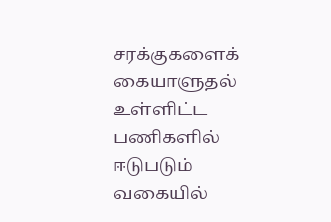சரக்குகளைக் கையாளுதல் உள்ளிட்ட பணிகளில் ஈடுபடும் வகையில்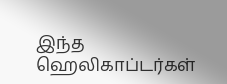இந்த ஹெலிகாப்டர்கள்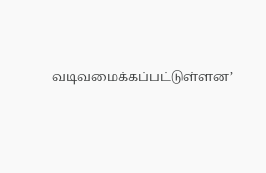வடிவமைக்கப்பட்டுள்ளன’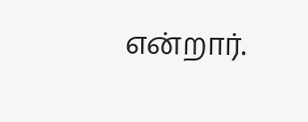என்றார்.